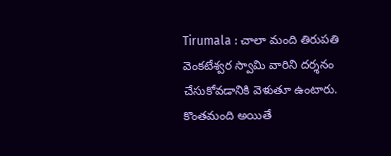Tirumala : చాలా మంది తిరుపతి వెంకటేశ్వర స్వామి వారిని దర్శనం చేసుకోవడానికి వెళుతూ ఉంటారు. కొంతమంది అయితే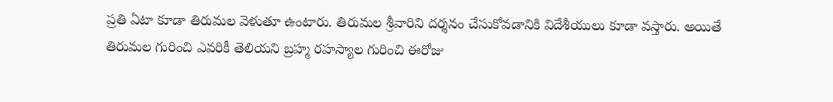ప్రతి ఏటా కూడా తిరుమల వెళుతూ ఉంటారు. తిరుమల శ్రీవారిని దర్శనం చేసుకోవడానికి విదేశీయులు కూడా వస్తారు. అయితే తిరుమల గురించి ఎవరికీ తెలియని బ్రహ్మ రహస్యాల గురించి ఈరోజు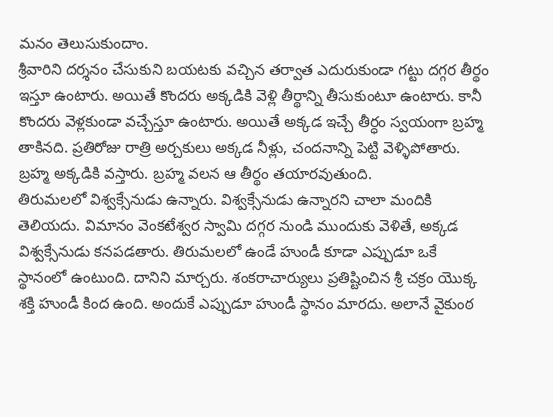మనం తెలుసుకుందాం.
శ్రీవారిని దర్శనం చేసుకుని బయటకు వచ్చిన తర్వాత ఎదురుకుండా గట్టు దగ్గర తీర్థం ఇస్తూ ఉంటారు. అయితే కొందరు అక్కడికి వెళ్లి తీర్థాన్ని తీసుకుంటూ ఉంటారు. కానీ కొందరు వెళ్లకుండా వచ్చేస్తూ ఉంటారు. అయితే అక్కడ ఇచ్చే తీర్ధం స్వయంగా బ్రహ్మ తాకినది. ప్రతిరోజు రాత్రి అర్చకులు అక్కడ నీళ్లు, చందనాన్ని పెట్టి వెళ్ళిపోతారు. బ్రహ్మ అక్కడికి వస్తారు. బ్రహ్మ వలన ఆ తీర్థం తయారవుతుంది.
తిరుమలలో విశ్వక్సేనుడు ఉన్నారు. విశ్వక్సేనుడు ఉన్నారని చాలా మందికి తెలియదు. విమానం వెంకటేశ్వర స్వామి దగ్గర నుండి ముందుకు వెళితే, అక్కడ విశ్వక్సేనుడు కనపడతారు. తిరుమలలో ఉండే హుండీ కూడా ఎప్పుడూ ఒకే స్థానంలో ఉంటుంది. దానిని మార్చరు. శంకరాచార్యులు ప్రతిష్టించిన శ్రీ చక్రం యొక్క శక్తి హుండీ కింద ఉంది. అందుకే ఎప్పుడూ హుండీ స్థానం మారదు. అలానే వైకుంఠ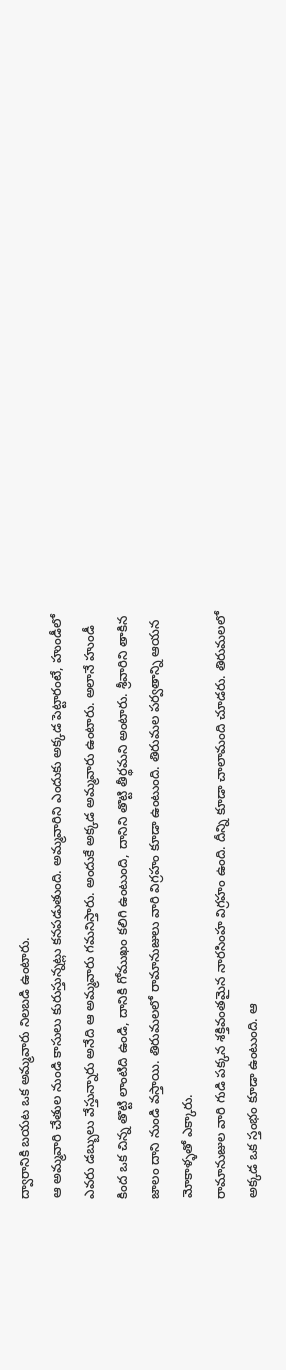ద్వారానికి బయట ఒక అమ్మవారు నిలబడి ఉంటారు.
ఆ అమ్మవారి చేతుల నుండి కాసులు కురుస్తున్నట్లు కనపడుతుంది. అమ్మవారిని ఎందుకు అక్కడ పెట్టారంటే, హుండీలో ఎవరు డబ్బులు వేస్తున్నారు అనేది ఆ అమ్మవారు గమనిస్తారు. అందుకే అక్కడ అమ్మవారు ఉంటారు. అలానే హుండీ కింద ఒక చిన్న తొట్టి లాంటిది ఉండి, దానికి గోముఖం కలిగి ఉంటుంది, దానిని తొట్టి తీర్థమని అంటారు. శ్రీవారిని తాకిన జాలం దాని నుండి వస్తాయి. తిరుమలలో రామానుజులు వారి విగ్రహం కూడా ఉంటుంది. తిరుమల పర్వతాన్ని ఆయన మోకాళ్ళతో ఎక్కారు.
రామానుజుల వారి గుడి పక్కన శక్తివంతమైన నారసింహ విగ్రహం ఉంది. దీన్ని కూడా చాలామంది చూడరు. తిరుమలలో అక్కడ ఒక స్తంభం కూడా ఉంటుంది. ఆ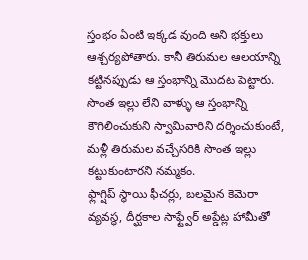స్తంభం ఏంటి ఇక్కడ వుంది అని భక్తులు ఆశ్చర్యపోతారు. కానీ తిరుమల ఆలయాన్ని కట్టినప్పుడు ఆ స్తంభాన్ని మొదట పెట్టారు. సొంత ఇల్లు లేని వాళ్ళు ఆ స్తంభాన్ని కౌగిలించుకుని స్వామివారిని దర్శించుకుంటే, మళ్లీ తిరుమల వచ్చేసరికి సొంత ఇల్లు కట్టుకుంటారని నమ్మకం.
ఫ్లాగ్షిప్ స్థాయి ఫీచర్లు, బలమైన కెమెరా వ్యవస్థ, దీర్ఘకాల సాఫ్ట్వేర్ అప్డేట్ల హామీతో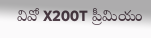వివో X200T ప్రీమియం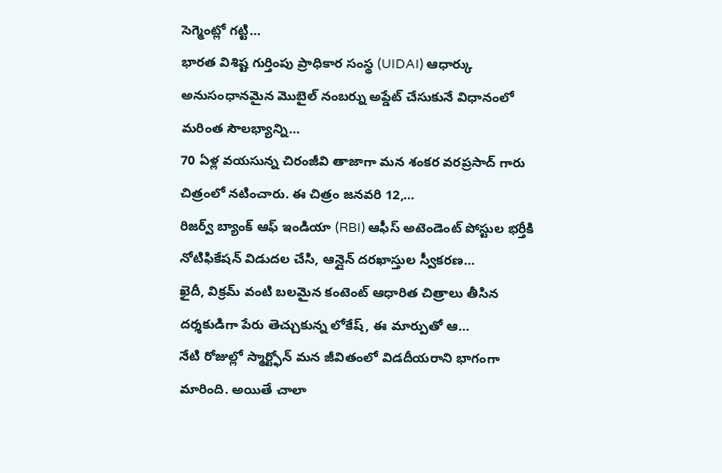సెగ్మెంట్లో గట్టి…
భారత విశిష్ట గుర్తింపు ప్రాధికార సంస్థ (UIDAI) ఆధార్కు అనుసంధానమైన మొబైల్ నంబర్ను అప్డేట్ చేసుకునే విధానంలో మరింత సౌలభ్యాన్ని…
70 ఏళ్ల వయసున్న చిరంజీవి తాజాగా మన శంకర వరప్రసాద్ గారు చిత్రంలో నటించారు. ఈ చిత్రం జనవరి 12,…
రిజర్వ్ బ్యాంక్ ఆఫ్ ఇండియా (RBI) ఆఫీస్ అటెండెంట్ పోస్టుల భర్తీకి నోటిఫికేషన్ విడుదల చేసి, ఆన్లైన్ దరఖాస్తుల స్వీకరణ…
ఖైదీ, విక్రమ్ వంటి బలమైన కంటెంట్ ఆధారిత చిత్రాలు తీసిన దర్శకుడిగా పేరు తెచ్చుకున్న లోకేష్, ఈ మార్పుతో ఆ…
నేటి రోజుల్లో స్మార్ట్ఫోన్ మన జీవితంలో విడదీయరాని భాగంగా మారింది. అయితే చాలా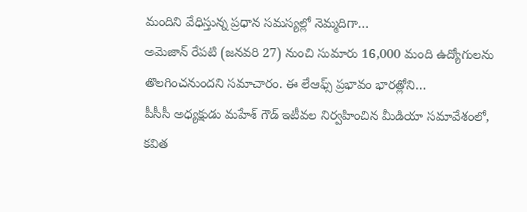మందిని వేధిస్తున్న ప్రధాన సమస్యల్లో నెమ్మదిగా…
అమెజాన్ రేపటి (జనవరి 27) నుంచి సుమారు 16,000 మంది ఉద్యోగులను తొలగించనుందని సమాచారం. ఈ లేఆఫ్స్ ప్రభావం భారత్లోని…
పీసీసీ అధ్యక్షుడు మహేశ్ గౌడ్ ఇటీవల నిర్వహించిన మీడియా సమావేశంలో, కవిత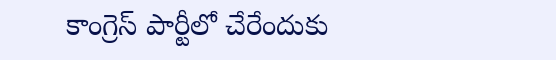కాంగ్రెస్ పార్టీలో చేరేందుకు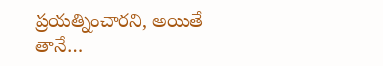ప్రయత్నించారని, అయితే తానే…